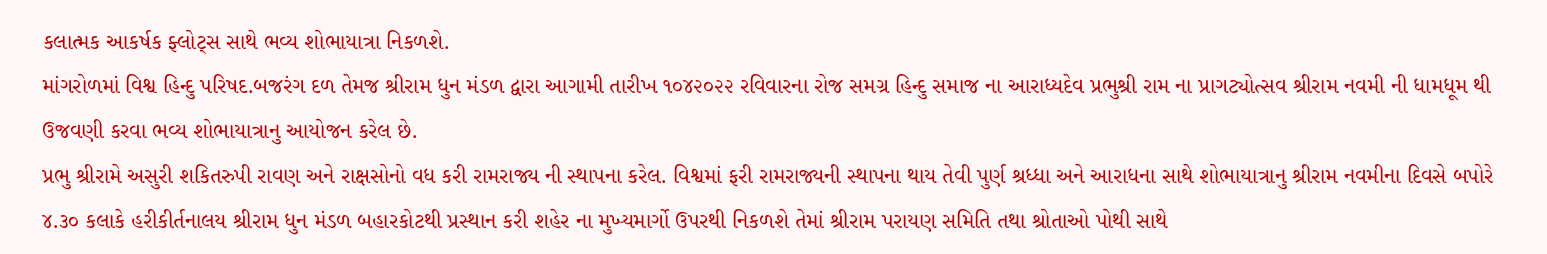કલાત્મક આકર્ષક ફ્લોટ્સ સાથે ભવ્ય શોભાયાત્રા નિકળશે.
માંગરોળમાં વિશ્વ હિન્દુ પરિષદ.બજરંગ દળ તેમજ શ્રીરામ ધુન મંડળ દ્વારા આગામી તારીખ ૧૦૪૨૦૨૨ રવિવારના રોજ સમગ્ર હિન્દુ સમાજ ના આરાધ્યદેવ પ્રભુશ્રી રામ ના પ્રાગટ્યોત્સવ શ્રીરામ નવમી ની ધામધૂમ થી ઉજવણી કરવા ભવ્ય શોભાયાત્રાનુ આયોજન કરેલ છે.
પ્રભુ શ્રીરામે અસુરી શકિતરુપી રાવણ અને રાક્ષસોનો વધ કરી રામરાજ્ય ની સ્થાપના કરેલ. વિશ્વમાં ફરી રામરાજ્યની સ્થાપના થાય તેવી પુર્ણ શ્રધ્ધા અને આરાધના સાથે શોભાયાત્રાનુ શ્રીરામ નવમીના દિવસે બપોરે ૪.૩૦ કલાકે હરીકીર્તનાલય શ્રીરામ ધુન મંડળ બહારકોટથી પ્રસ્થાન કરી શહેર ના મુખ્યમાર્ગો ઉપરથી નિકળશે તેમાં શ્રીરામ પરાયણ સમિતિ તથા શ્રોતાઓ પોથી સાથે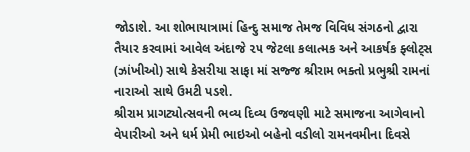જોડાશે. આ શોભાયાત્રામાં હિન્દુ સમાજ તેમજ વિવિધ સંગઠનો દ્વારા તૈયાર કરવામાં આવેલ અંદાજે ૨૫ જેટલા કલાત્મક અને આકર્ષક ફ્લોટ્સ (ઝાંખીઓ) સાથે કેસરીયા સાફા માં સજ્જ શ્રીરામ ભક્તો પ્રભુશ્રી રામનાં નારાઓ સાથે ઉમટી પડશે.
શ્રીરામ પ્રાગટ્યોત્સવની ભવ્ય દિવ્ય ઉજવણી માટે સમાજના આગેવાનો વેપારીઓ અને ધર્મ પ્રેમી ભાઇઓ બહેનો વડીલો રામનવમીના દિવસે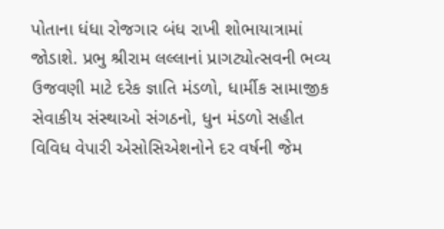પોતાના ધંધા રોજગાર બંધ રાખી શોભાયાત્રામાં જોડાશે. પ્રભુ શ્રીરામ લલ્લાનાં પ્રાગટ્યોત્સવની ભવ્ય ઉજવણી માટે દરેક જ્ઞાતિ મંડળો, ધાર્મીક સામાજીક સેવાકીય સંસ્થાઓ સંગઠનો, ધુન મંડળો સહીત વિવિધ વેપારી એસોસિએશનોને દર વર્ષની જેમ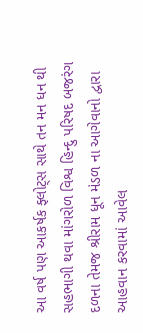આ વર્ષ પણ આકર્ષક ફ્લોટ્સ સાથે તન મન ધન થી સહભાગી થવા માંગરોળ વિશ્વ હિન્દુ પરિષદ બજરંગ દળના તેમજ શ્રીરામ ધૂન મંડળ ના આગેવાનો દ્વારા આહવાન કરવામાં આવેલ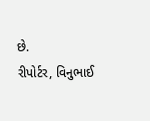છે.
રીપોર્ટર, વિનુભાઈ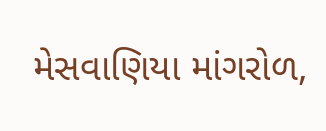મેસવાણિયા માંગરોળ,